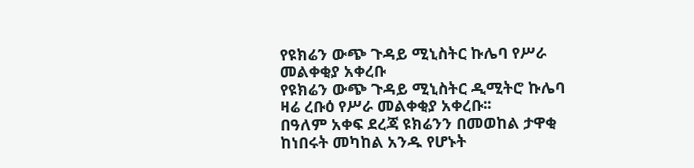የዩክሬን ውጭ ጉዳይ ሚኒስትር ኩሌባ የሥራ መልቀቂያ አቀረቡ
የዩክሬን ውጭ ጉዳይ ሚኒስትር ዲሚትሮ ኩሌባ ዛሬ ረቡዕ የሥራ መልቀቂያ አቀረቡ፡፡
በዓለም አቀፍ ደረጃ ዩክሬንን በመወከል ታዋቂ ከነበሩት መካከል አንዱ የሆኑት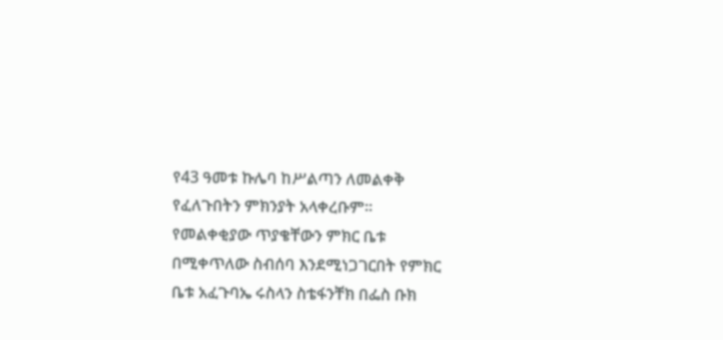የ43 ዓመቱ ኩሌባ ከሥልጣን ለመልቀቅ የፈለጉበትን ምክንያት አላቀረቡም፡፡
የመልቀቂያው ጥያቄቸውን ምክር ቤቱ በሚቀጥለው ስብሰባ እንደሚነጋገርበት የምክር ቤቱ አፈጉባኤ ሩስላን ስቴፋንቸክ በፌስ ቡክ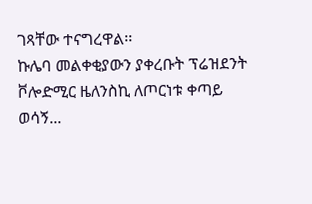ገጻቸው ተናግረዋል፡፡
ኩሌባ መልቀቂያውን ያቀረቡት ፕሬዝደንት ቮሎድሚር ዜለንስኪ ለጦርነቱ ቀጣይ ወሳኝ...